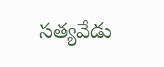సత్యవేడు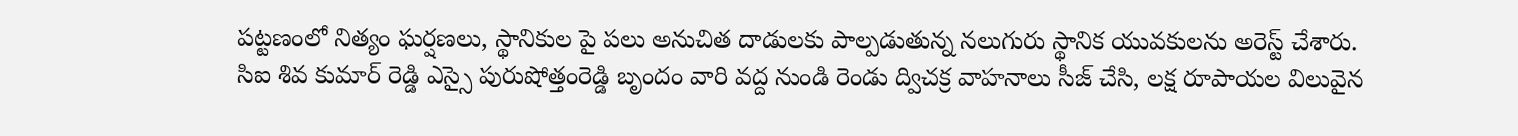పట్టణంలో నిత్యం ఘర్షణలు, స్థానికుల పై పలు అనుచిత దాడులకు పాల్పడుతున్న నలుగురు స్థానిక యువకులను అరెస్ట్ చేశారు.
సిఐ శివ కుమార్ రెడ్డి ఎస్సై పురుషోత్తంరెడ్డి బృందం వారి వద్ద నుండి రెండు ద్విచక్ర వాహనాలు సీజ్ చేసి, లక్ష రూపాయల విలువైన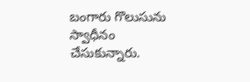బంగారు గొలుసును స్వాధీనం చేసుకున్నారు.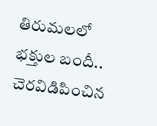తిరుమలలో భక్తుల బందీ.. చెరవిడిపించిన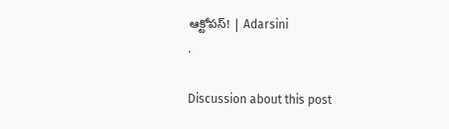ఆక్టోపస్! | Adarsini
.

Discussion about this post